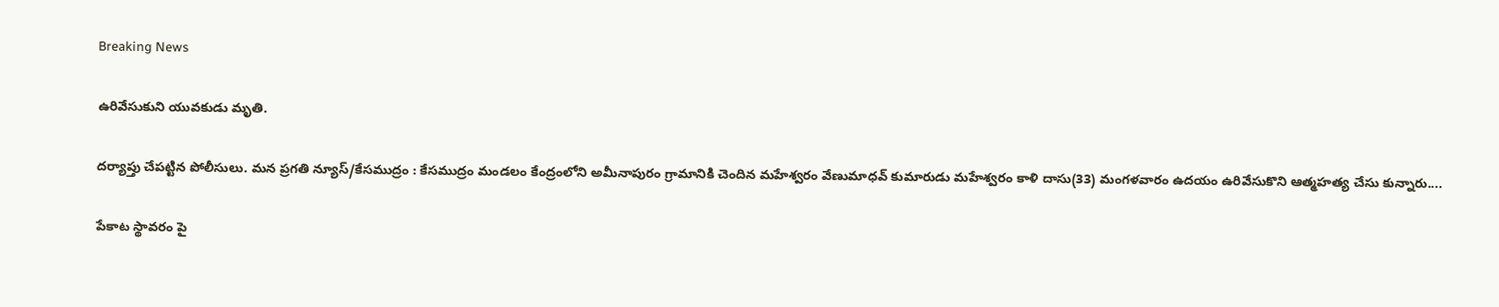Breaking News

ఉరివేసుకుని యువకుడు మృతి.

దర్యాప్తు చేపట్టిన పోలీసులు. మన ప్రగతి న్యూస్/కేసముద్రం : కేసముద్రం మండలం కేంద్రంలోని అమీనాపురం గ్రామానికి చెందిన మహేశ్వరం వేణుమాధవ్ కుమారుడు మహేశ్వరం కాళి దాసు(33) మంగళవారం ఉదయం ఉరివేసుకొని ఆత్మహత్య చేసు కున్నారు....

పేకాట స్థావరం పై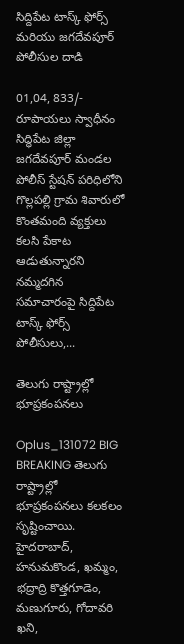సిద్దిపేట టాస్క్ ఫోర్స్ మరియు జగదేవపూర్ పోలీసుల దాడి

01,04, 833/- రూపాయలు స్వాధీనం సిద్ధిపేట జిల్లా జగదేవపూర్ మండల పోలీస్ స్టేషన్ పరిధిలోని గొల్లపల్లి గ్రామ శివారులో కొంతమంది వ్యక్తులు కలసి పేకాట ఆడుతున్నారని నమ్మదగిన సమాచారంపై సిద్దిపేట టాస్క్ ఫోర్స్ పోలీసులు,...

తెలుగు రాష్ట్రాల్లో భూప్రకంపనలు

Oplus_131072 BIG BREAKING తెలుగు రాష్ట్రాల్లో భూప్రకంపనలు కలకలం సృష్టించాయి. హైదరాబాద్, హనుమకొండ, ఖమ్మం, భద్రాద్రి కొత్తగూడెం, మణుగూరు, గోదావరి ఖని,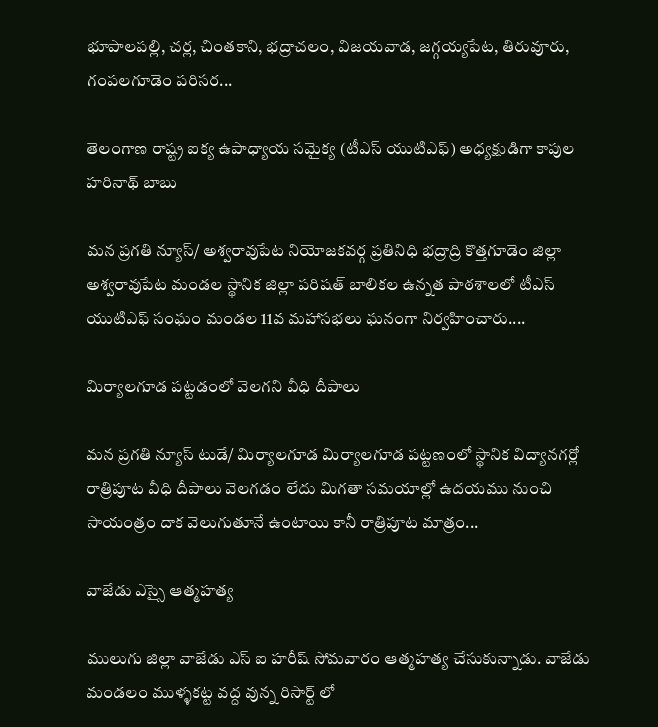భూపాలపల్లి, చర్ల, చింతకాని, భద్రాచలం, విజయవాడ, జగ్గయ్యపేట, తిరువూరు, గంపలగూడెం పరిసర...

తెలంగాణ రాష్ట్ర ఐక్య ఉపాధ్యాయ సమైక్య (టీఎస్ యుటిఎఫ్) అధ్యక్షుడిగా కాపుల హరినాథ్ బాబు

మన ప్రగతి న్యూస్/ అశ్వరావుపేట నియోజకవర్గ ప్రతినిధి భద్రాద్రి కొత్తగూడెం జిల్లా అశ్వరావుపేట మండల స్థానిక జిల్లా పరిషత్ బాలికల ఉన్నత పాఠశాలలో టీఎస్ యుటిఎఫ్ సంఘం మండల 11వ మహాసభలు ఘనంగా నిర్వహించారు....

మిర్యాలగూడ పట్టడంలో వెలగని వీధి దీపాలు

మన ప్రగతి న్యూస్ టుడే/ మిర్యాలగూడ మిర్యాలగూడ పట్టణంలో స్థానిక విద్యానగర్లో రాత్రిపూట వీధి దీపాలు వెలగడం లేదు మిగతా సమయాల్లో ఉదయము నుంచి సాయంత్రం దాక వెలుగుతూనే ఉంటాయి కానీ రాత్రిపూట మాత్రం...

వాజేడు ఎస్సై ఆత్మహత్య

ములుగు జిల్లా వాజేడు ఎస్ ఐ హరీష్ సోమవారం ఆత్మహత్య చేసుకున్నాడు. వాజేడు మండలం ముళ్ళకట్ట వద్ద వున్న రిసార్ట్ లో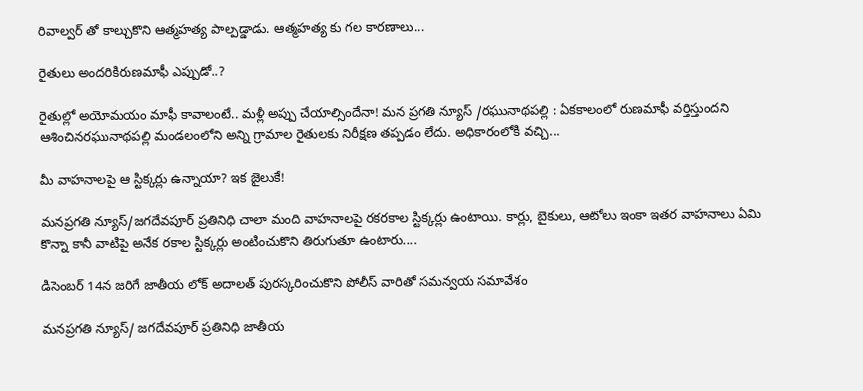రివాల్వర్ తో కాల్చుకొని ఆత్మహత్య పాల్పడ్డాడు. ఆత్మహత్య కు గల కారణాలు...

రైతులు అందరికిరుణమాఫీ ఎప్పుడో..?

రైతుల్లో అయోమయం మాఫీ కావాలంటే.. మళ్లీ అప్పు చేయాల్సిందేనా! మన ప్రగతి న్యూస్ /రఘునాథపల్లి : ఏకకాలంలో రుణమాఫీ వర్తిస్తుందని ఆశించినరఘునాథపల్లి మండలంలోని అన్ని గ్రామాల రైతులకు నిరీక్షణ తప్పడం లేదు. అధికారంలోకి వచ్చి...

మీ వాహనాలపై ఆ స్టిక్కర్లు ఉన్నాయా? ఇక జైలుకే!

మనప్రగతి న్యూస్/జగదేవపూర్ ప్రతినిధి చాలా మంది వాహనాలపై రకరకాల స్టిక్కర్లు ఉంటాయి. కార్లు, బైకులు, ఆటోలు ఇంకా ఇతర వాహనాలు ఏమి కొన్నా కానీ వాటిపై అనేక రకాల స్టిక్కర్లు అంటించుకొని తిరుగుతూ ఉంటారు....

డిసెంబర్ 14న జరిగే జాతీయ లోక్ అదాలత్ పురస్కరించుకొని పోలీస్ వారితో సమన్వయ సమావేశం

మనప్రగతి న్యూస్/ జగదేవపూర్ ప్రతినిధి జాతీయ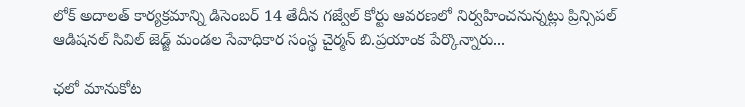లోక్ అదాలత్ కార్యక్రమాన్ని డిసెంబర్ 14 తేదీన గజ్వేల్ కోర్టు ఆవరణలో నిర్వహించనున్నట్లు ప్రిన్సిపల్ ఆడిషనల్ సివిల్ జెడ్జ్ మండల సేవాధికార సంస్థ చైర్మన్ బి.ప్రయాంక పేర్కొన్నారు...

ఛలో మానుకోట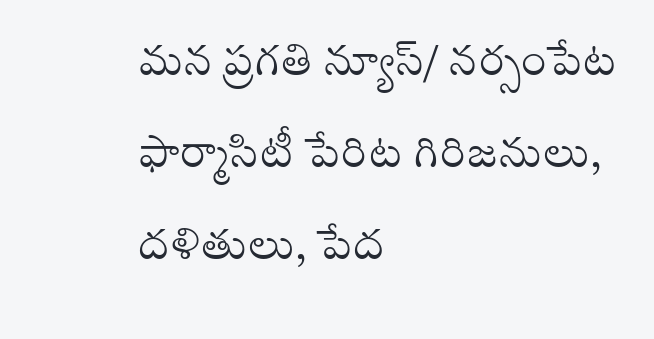మన ప్రగతి న్యూస్/ నర్సంపేట ఫార్మాసిటీ పేరిట గిరిజనులు, దళితులు, పేద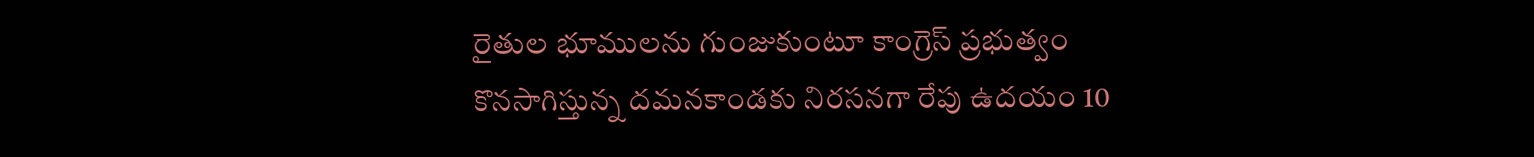రైతుల భూములను గుంజుకుంటూ కాంగ్రెస్ ప్రభుత్వం కొనసాగిస్తున్న దమనకాండకు నిరసనగా రేపు ఉదయం 10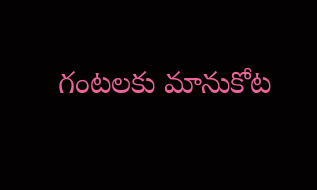గంటలకు మానుకోట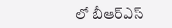లో బీఆర్ఎస్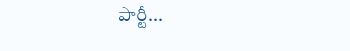పార్టీ...